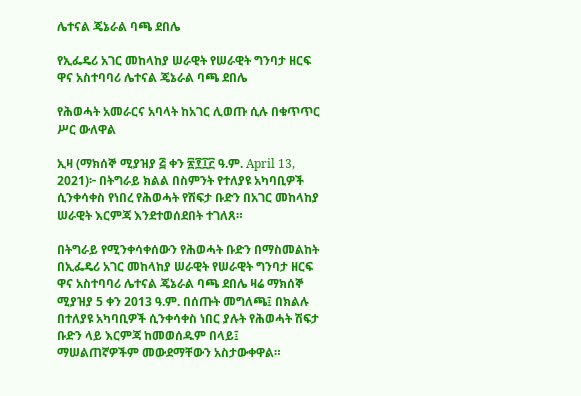ሌተናል ጄኔራል ባጫ ደበሌ

የኢፌዴሪ አገር መከላከያ ሠራዊት የሠራዊት ግንባታ ዘርፍ ዋና አስተባባሪ ሌተናል ጄኔራል ባጫ ደበሌ

የሕወሓት አመራርና አባላት ከአገር ሊወጡ ሲሉ በቁጥጥር ሥር ውለዋል

ኢዛ (ማክሰኞ ሚያዝያ ፭ ቀን ፳፻፲፫ ዓ.ም. April 13, 2021)፦ በትግራይ ክልል በስምንት የተለያዩ አካባቢዎች ሲንቀሳቀስ የነበረ የሕወሓት የሽፍታ ቡድን በአገር መከላከያ ሠራዊት እርምጃ እንደተወሰደበት ተገለጸ።

በትግራይ የሚንቀሳቀሰውን የሕወሓት ቡድን በማስመልከት በኢፌዴሪ አገር መከላከያ ሠራዊት የሠራዊት ግንባታ ዘርፍ ዋና አስተባባሪ ሌተናል ጄኔራል ባጫ ደበሌ ዛሬ ማክሰኞ ሚያዝያ 5 ቀን 2013 ዓ.ም. በሰጡት መግለጫ፤ በክልሉ በተለያዩ አካባቢዎች ሲንቀሳቀስ ነበር ያሉት የሕወሓት ሽፍታ ቡድን ላይ እርምጃ ከመወሰዱም በላይ፤ ማሠልጠኛዎችም መውደማቸውን አስታውቀዋል።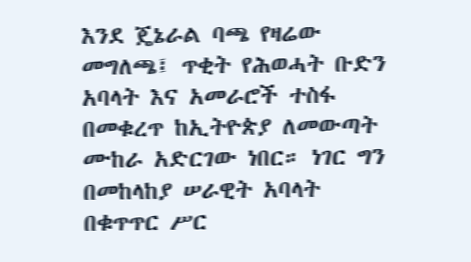እንደ ጄኔራል ባጫ የዛሬው መግለጫ፤ ጥቂት የሕወሓት ቡድን አባላት እና አመራሮች ተስፋ በመቁረጥ ከኢትዮጵያ ለመውጣት ሙከራ አድርገው ነበር። ነገር ግን በመከላከያ ሠራዊት አባላት በቁጥጥር ሥር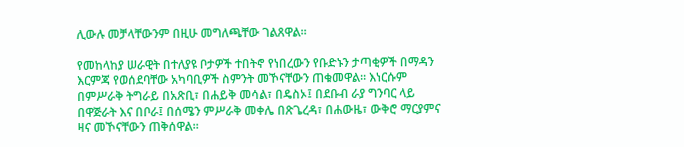ሊውሉ መቻላቸውንም በዚሁ መግለጫቸው ገልጸዋል።

የመከላከያ ሠራዊት በተለያዩ ቦታዎች ተበትኖ የነበረውን የቡድኑን ታጣቂዎች በማዳን እርምጃ የወሰደባቸው አካባቢዎች ስምንት መኾናቸውን ጠቁመዋል። እነርሱም በምሥራቅ ትግራይ በአጽቢ፣ በሐይቅ መሳል፣ በዴስኦ፤ በደቡብ ራያ ግንባር ላይ በዋጅራት እና በቦራ፤ በሰሜን ምሥራቅ መቀሌ በጽጌረዳ፣ በሐውዜ፣ ውቅሮ ማርያምና ዛና መኾናቸውን ጠቅሰዋል።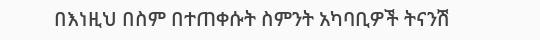በእነዚህ በስም በተጠቀሱት ስምንት አካባቢዎች ትናንሽ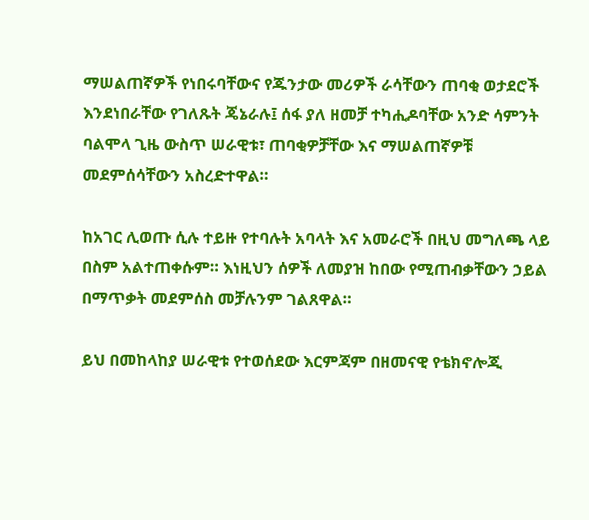ማሠልጠኛዎች የነበሩባቸውና የጁንታው መሪዎች ራሳቸውን ጠባቂ ወታደሮች እንደነበራቸው የገለጹት ጄኔራሉ፤ ሰፋ ያለ ዘመቻ ተካሒዶባቸው አንድ ሳምንት ባልሞላ ጊዜ ውስጥ ሠራዊቱ፣ ጠባቂዎቻቸው እና ማሠልጠኛዎቹ መደምሰሳቸውን አስረድተዋል።

ከአገር ሊወጡ ሲሉ ተይዙ የተባሉት አባላት እና አመራሮች በዚህ መግለጫ ላይ በስም አልተጠቀሱም። እነዚህን ሰዎች ለመያዝ ከበው የሚጠብቃቸውን ኃይል በማጥቃት መደምሰስ መቻሉንም ገልጸዋል።

ይህ በመከላከያ ሠራዊቱ የተወሰደው እርምጃም በዘመናዊ የቴክኖሎጂ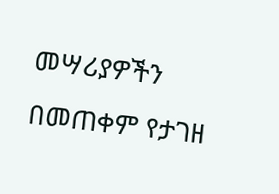መሣሪያዎችን በመጠቀም የታገዘ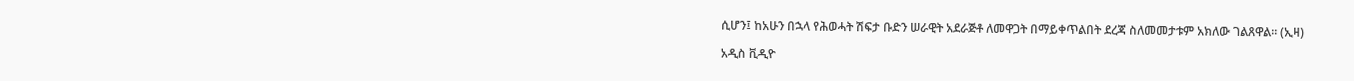ሲሆን፤ ከአሁን በኋላ የሕወሓት ሽፍታ ቡድን ሠራዊት አደራጅቶ ለመዋጋት በማይቀጥልበት ደረጃ ስለመመታቱም አክለው ገልጸዋል። (ኢዛ)

አዲስ ቪዲዮ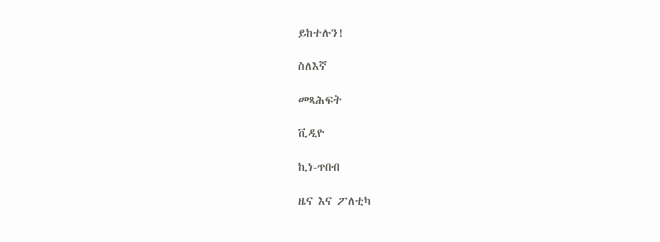ይከተሉን!

ስለእኛ

መጻሕፍት

ቪዲዮ

ኪነ-ጥበብ

ዜና እና ፖለቲካ